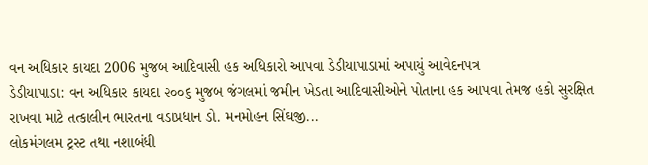વન અધિકાર કાયદા 2006 મુજબ આદિવાસી હક અધિકારો આપવા ડેડીયાપાડામાં અપાયું આવેદનપત્ર
ડેડીયાપાડા: વન અધિકાર કાયદા ૨૦૦૬ મુજબ જંગલમાં જમીન ખેડતા આદિવાસીઓને પોતાના હક આપવા તેમજ હકો સુરક્ષિત રાખવા માટે તત્કાલીન ભારતના વડાપ્રધાન ડો. મનમોહન સિંઘજી...
લોકમંગલમ ટ્રસ્ટ તથા નશાબંધી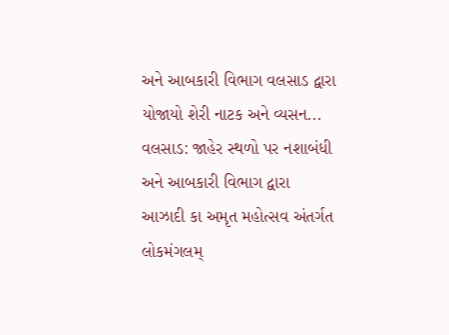અને આબકારી વિભાગ વલસાડ દ્વારા યોજાયો શેરી નાટક અને વ્યસન...
વલસાડ: જાહેર સ્થળો પર નશાબંધી અને આબકારી વિભાગ દ્વારા આઝાદી કા અમૃત મહોત્સવ અંતર્ગત લોકમંગલમ્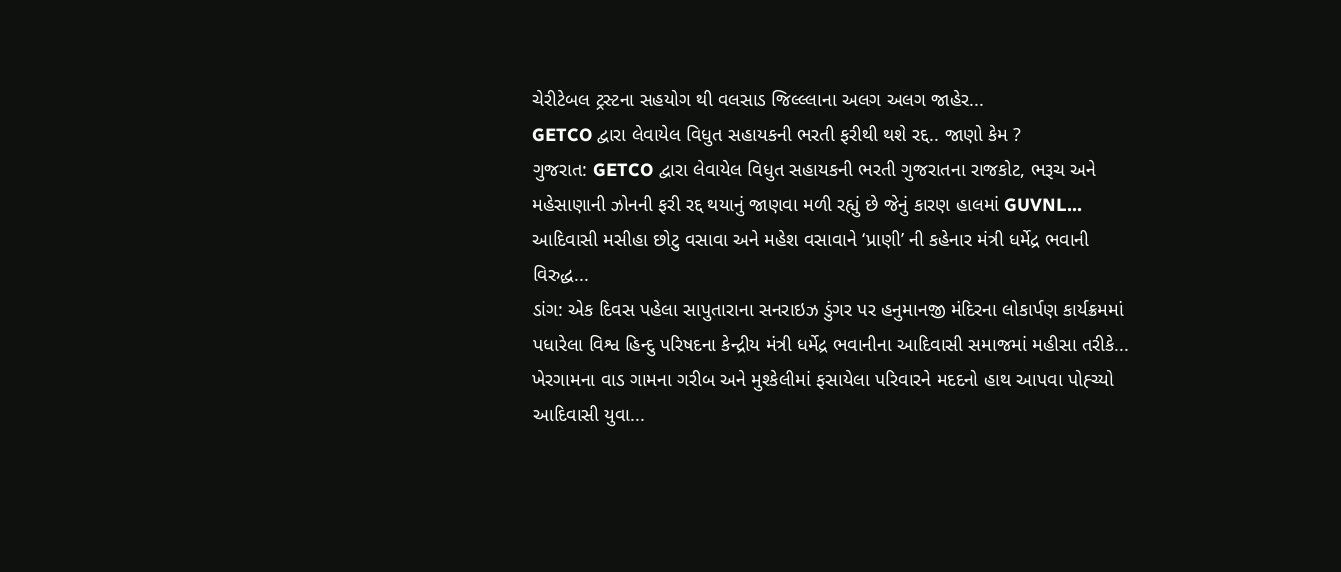ચેરીટેબલ ટ્રસ્ટના સહયોગ થી વલસાડ જિલ્લ્લાના અલગ અલગ જાહેર...
GETCO દ્વારા લેવાયેલ વિધુત સહાયકની ભરતી ફરીથી થશે રદ્દ.. જાણો કેમ ?
ગુજરાત: GETCO દ્વારા લેવાયેલ વિધુત સહાયકની ભરતી ગુજરાતના રાજકોટ, ભરૂચ અને મહેસાણાની ઝોનની ફરી રદ્દ થયાનું જાણવા મળી રહ્યું છે જેનું કારણ હાલમાં GUVNL...
આદિવાસી મસીહા છોટુ વસાવા અને મહેશ વસાવાને ‘પ્રાણી’ ની કહેનાર મંત્રી ધર્મેદ્ર ભવાની વિરુદ્ધ...
ડાંગ: એક દિવસ પહેલા સાપુતારાના સનરાઇઝ ડુંગર પર હનુમાનજી મંદિરના લોકાર્પણ કાર્યક્રમમાં પધારેલા વિશ્વ હિન્દુ પરિષદના કેન્દ્રીય મંત્રી ધર્મેદ્ર ભવાનીના આદિવાસી સમાજમાં મહીસા તરીકે...
ખેરગામના વાડ ગામના ગરીબ અને મુશ્કેલીમાં ફસાયેલા પરિવારને મદદનો હાથ આપવા પોહ્ચ્યો આદિવાસી યુવા...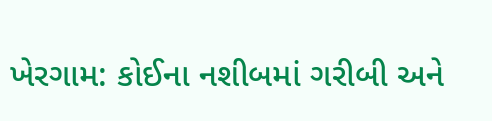ખેરગામ: કોઈના નશીબમાં ગરીબી અને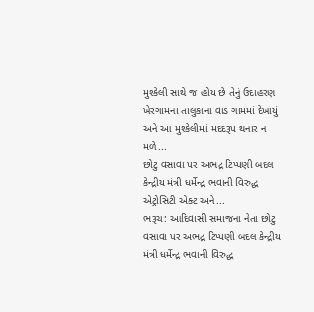મુશ્કેલી સાથે જ હોય છે તેનું ઉદાહરણ ખેરગામના તાલુકાના વાડ ગામમાં દેખાયું અને આ મુશ્કેલીમાં મદદરૂપ થનાર ન મળે...
છોટુ વસાવા પર અભદ્ર ટિપ્પણી બદલ કેન્દ્રીય મંત્રી ધર્મેન્દ્ર ભવાની વિરુદ્ધ એટ્રોસિટી એક્ટ અને...
ભરૂચ: આદિવાસી સમાજના નેતા છોટુ વસાવા પર અભદ્ર ટિપ્પણી બદલ કેન્દ્રીય મંત્રી ધર્મેન્દ્ર ભવાની વિરુદ્ધ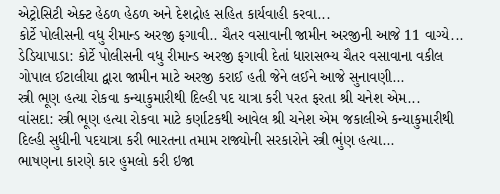એટ્રોસિટી એક્ટ હેઠળ હેઠળ અને દેશદ્રોહ સહિત કાર્યવાહી કરવા...
કોર્ટે પોલીસની વધુ રીમાન્ડ અરજી ફગાવી.. ચૈતર વસાવાની જામીન અરજીની આજે 11 વાગ્યે...
ડેડિયાપાડા: કોર્ટે પોલીસની વધુ રીમાન્ડ અરજી ફગાવી દેતાં ધારાસભ્ય ચૈતર વસાવાના વકીલ ગોપાલ ઈટાલીયા દ્વારા જામીન માટે અરજી કરાઈ હતી જેને લઈને આજે સુનાવણી...
સ્ત્રી ભૂણ હત્યા રોકવા કન્યાકુમારીથી દિલ્હી પદ યાત્રા કરી પરત ફરતા શ્રી ચનેશ એમ...
વાંસદા: સ્ત્રી ભૂણ હત્યા રોકવા માટે કર્ણાટકથી આવેલ શ્રી ચનેશ એમ જકાલીએ કન્યાકુમારીથી દિલ્હી સુધીની પદયાત્રા કરી ભારતના તમામ રાજ્યોની સરકારોને સ્ત્રી ભુંણ હત્યા...
ભાષણના કારણે કાર હુમલો કરી ઇજા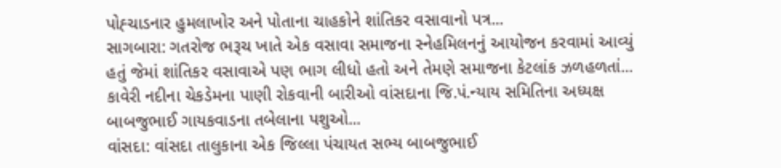પોહ્ચાડનાર હુમલાખોર અને પોતાના ચાહકોને શાંતિકર વસાવાનો પત્ર...
સાગબારા: ગતરોજ ભરૂચ ખાતે એક વસાવા સમાજના સ્નેહમિલનનું આયોજન કરવામાં આવ્યું હતું જેમાં શાંતિકર વસાવાએ પણ ભાગ લીધો હતો અને તેમણે સમાજના કેટલાંક ઝળહળતાં...
કાવેરી નદીના ચેકડેમના પાણી રોકવાની બારીઓ વાંસદાના જિ.પં.ન્યાય સમિતિના અધ્યક્ષ બાબજુભાઈ ગાયકવાડના તબેલાના પશુઓ...
વાંસદા: વાંસદા તાલુકાના એક જિલ્લા પંચાયત સભ્ય બાબજુભાઈ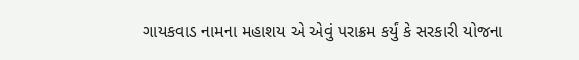ગાયકવાડ નામના મહાશય એ એવું પરાક્રમ કર્યું કે સરકારી યોજના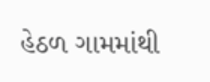હેઠળ ગામમાંથી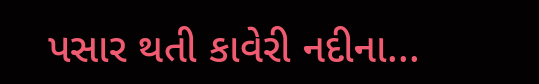પસાર થતી કાવેરી નદીના...